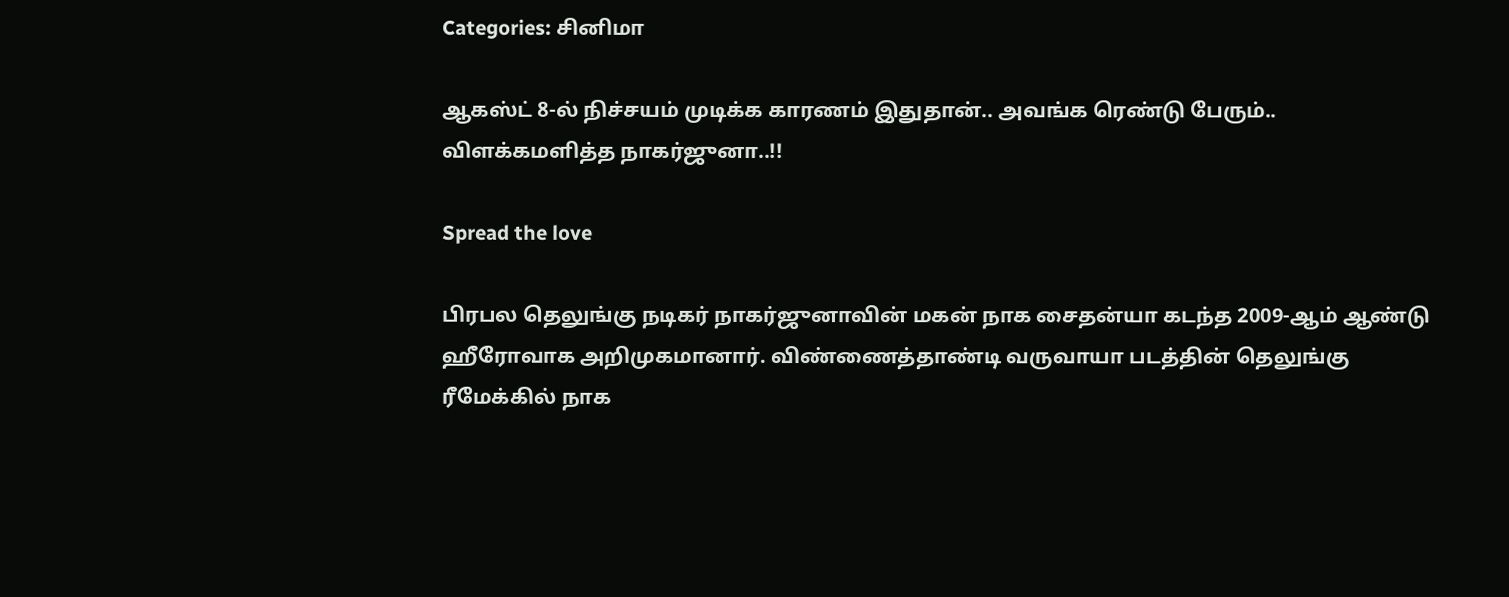Categories: சினிமா

ஆகஸ்ட் 8-ல் நிச்சயம் முடிக்க காரணம் இதுதான்.. அவங்க ரெண்டு பேரும்.. விளக்கமளித்த நாகர்ஜுனா..!!

Spread the love

பிரபல தெலுங்கு நடிகர் நாகர்ஜுனாவின் மகன் நாக சைதன்யா கடந்த 2009-ஆம் ஆண்டு ஹீரோவாக அறிமுகமானார். விண்ணைத்தாண்டி வருவாயா படத்தின் தெலுங்கு ரீமேக்கில் நாக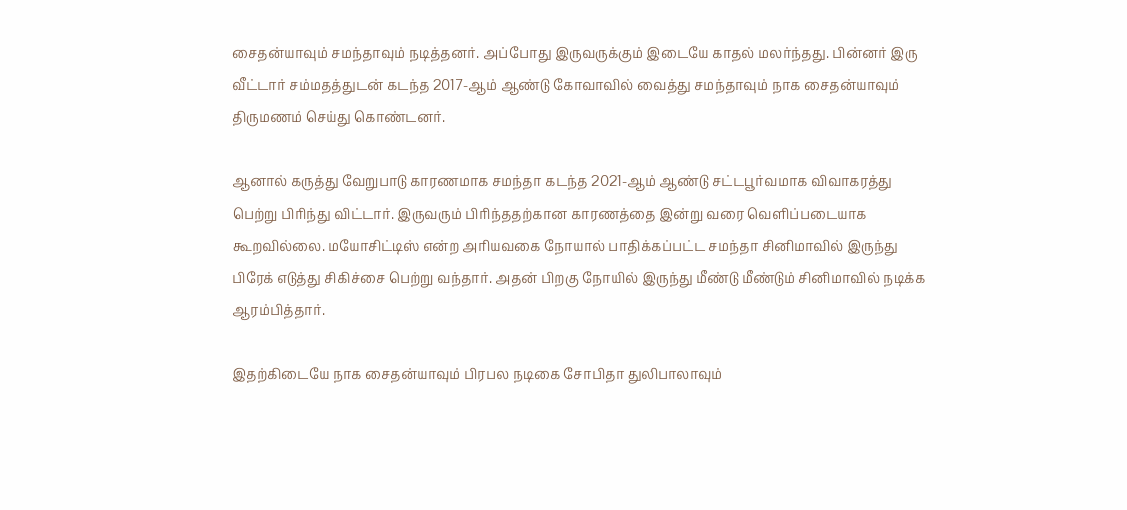சைதன்யாவும் சமந்தாவும் நடித்தனர். அப்போது இருவருக்கும் இடையே காதல் மலர்ந்தது. பின்னர் இரு வீட்டார் சம்மதத்துடன் கடந்த 2017-ஆம் ஆண்டு கோவாவில் வைத்து சமந்தாவும் நாக சைதன்யாவும் திருமணம் செய்து கொண்டனர்.

ஆனால் கருத்து வேறுபாடு காரணமாக சமந்தா கடந்த 2021-ஆம் ஆண்டு சட்டபூர்வமாக விவாகரத்து பெற்று பிரிந்து விட்டார். இருவரும் பிரிந்ததற்கான காரணத்தை இன்று வரை வெளிப்படையாக கூறவில்லை. மயோசிட்டிஸ் என்ற அரியவகை நோயால் பாதிக்கப்பட்ட சமந்தா சினிமாவில் இருந்து பிரேக் எடுத்து சிகிச்சை பெற்று வந்தார். அதன் பிறகு நோயில் இருந்து மீண்டு மீண்டும் சினிமாவில் நடிக்க ஆரம்பித்தார்.

இதற்கிடையே நாக சைதன்யாவும் பிரபல நடிகை சோபிதா துலிபாலாவும்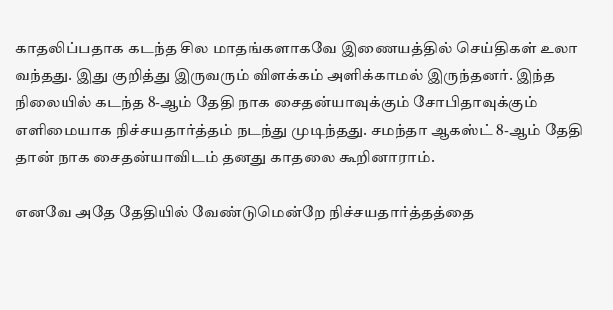காதலிப்பதாக கடந்த சில மாதங்களாகவே இணையத்தில் செய்திகள் உலா வந்தது. இது குறித்து இருவரும் விளக்கம் அளிக்காமல் இருந்தனர். இந்த நிலையில் கடந்த 8-ஆம் தேதி நாக சைதன்யாவுக்கும் சோபிதாவுக்கும் எளிமையாக நிச்சயதார்த்தம் நடந்து முடிந்தது. சமந்தா ஆகஸ்ட் 8-ஆம் தேதி தான் நாக சைதன்யாவிடம் தனது காதலை கூறினாராம்.

எனவே அதே தேதியில் வேண்டுமென்றே நிச்சயதார்த்தத்தை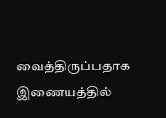வைத்திருப்பதாக இணையத்தில்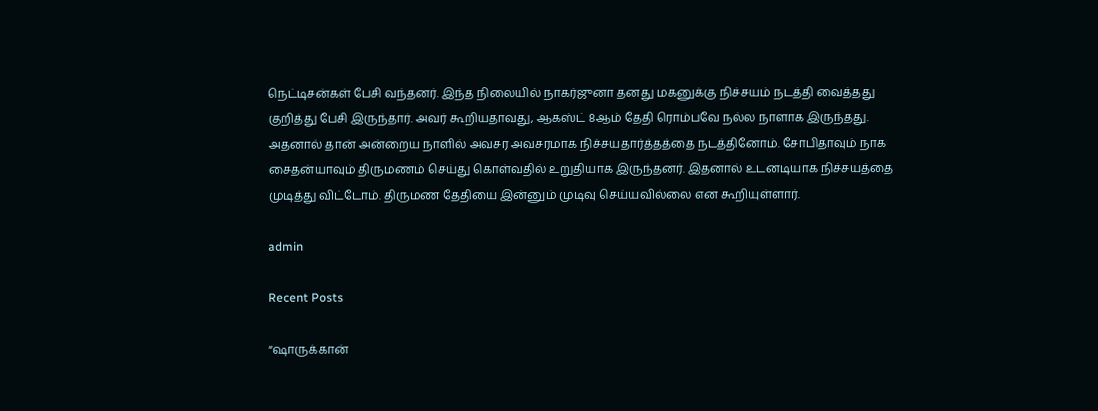நெட்டிசன்கள் பேசி வந்தனர். இந்த நிலையில் நாகர்ஜுனா தனது மகனுக்கு நிச்சயம் நடத்தி வைத்தது குறித்து பேசி இருந்தார். அவர் கூறியதாவது, ஆகஸ்ட் 8ஆம் தேதி ரொம்பவே நல்ல நாளாக இருந்தது. அதனால் தான் அன்றைய நாளில் அவசர அவசரமாக நிச்சயதார்த்தத்தை நடத்தினோம். சோபிதாவும் நாக சைதன்யாவும் திருமணம் செய்து கொள்வதில் உறுதியாக இருந்தனர். இதனால் உடனடியாக நிச்சயத்தை முடித்து விட்டோம். திருமண தேதியை இன்னும் முடிவு செய்யவில்லை என கூறியுள்ளார்.

admin

Recent Posts

“ஷாருக்கான்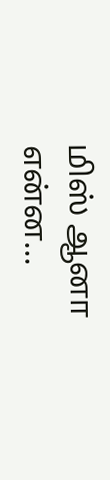மிஸ் ஆனா என்ன…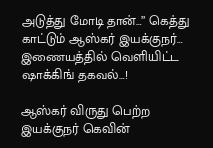அடுத்து மோடி தான்…” கெத்து காட்டும் ஆஸ்கர் இயக்குநர்… இணையத்தில் வெளியிட்ட ஷாக்கிங் தகவல்…!

ஆஸ்கர் விருது பெற்ற இயக்குநர் கெவின்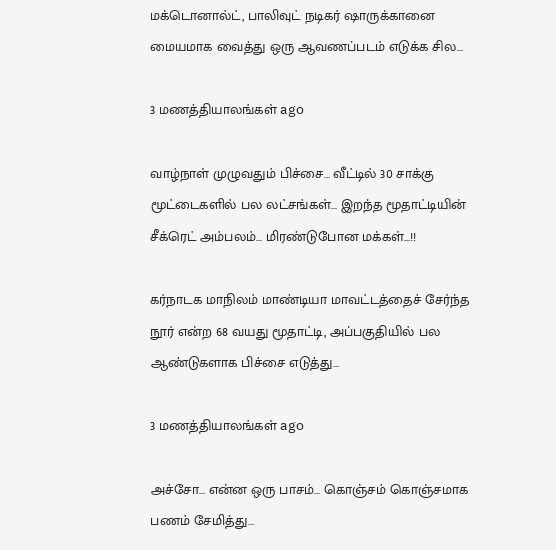மக்டொனால்ட், பாலிவுட் நடிகர் ஷாருக்கானை மையமாக வைத்து ஒரு ஆவணப்படம் எடுக்க சில…

3 மணத்தியாலங்கள் ago

வாழ்நாள் முழுவதும் பிச்சை… வீட்டில் 30 சாக்கு மூட்டைகளில் பல லட்சங்கள்… இறந்த மூதாட்டியின் சீக்ரெட் அம்பலம்… மிரண்டுபோன மக்கள்…!!

கர்நாடக மாநிலம் மாண்டியா மாவட்டத்தைச் சேர்ந்த நூர் என்ற 68 வயது மூதாட்டி, அப்பகுதியில் பல ஆண்டுகளாக பிச்சை எடுத்து…

3 மணத்தியாலங்கள் ago

அச்சோ… என்ன ஒரு பாசம்… கொஞ்சம் கொஞ்சமாக பணம் சேமித்து…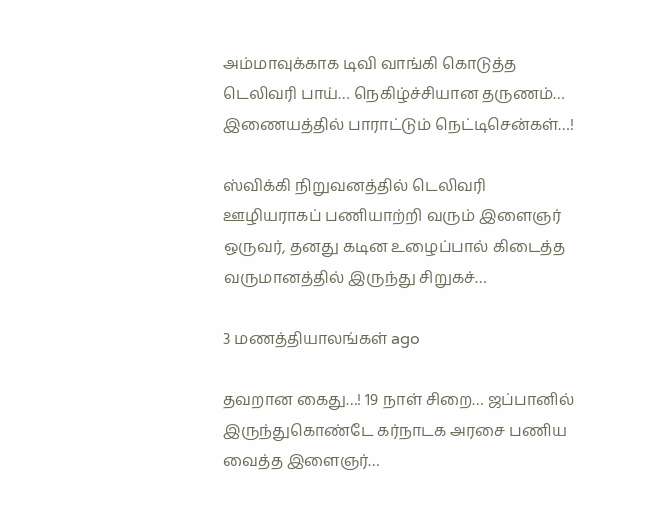அம்மாவுக்காக டிவி வாங்கி கொடுத்த டெலிவரி பாய்… நெகிழ்ச்சியான தருணம்… இணையத்தில் பாராட்டும் நெட்டிசென்கள்…!

ஸ்விக்கி நிறுவனத்தில் டெலிவரி ஊழியராகப் பணியாற்றி வரும் இளைஞர் ஒருவர், தனது கடின உழைப்பால் கிடைத்த வருமானத்தில் இருந்து சிறுகச்…

3 மணத்தியாலங்கள் ago

தவறான கைது…! 19 நாள் சிறை… ஜப்பானில் இருந்துகொண்டே கர்நாடக அரசை பணிய வைத்த இளைஞர்…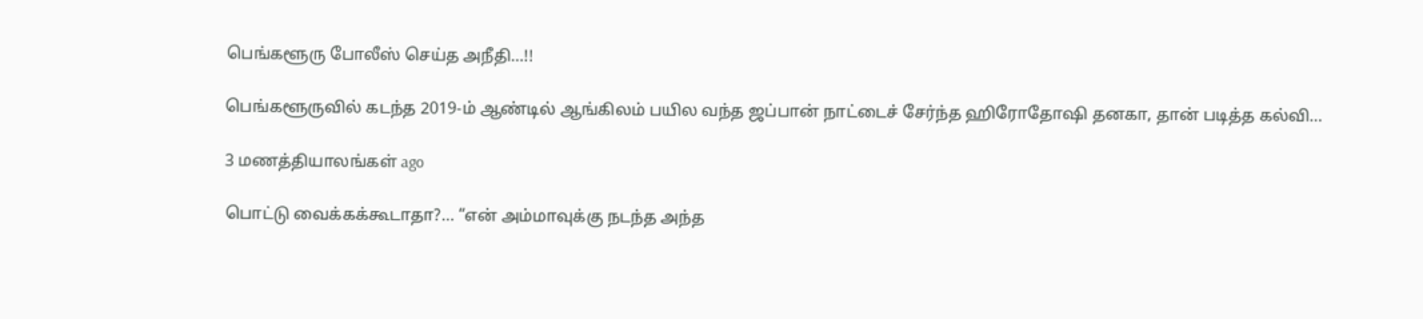பெங்களூரு போலீஸ் செய்த அநீதி…!!

பெங்களூருவில் கடந்த 2019-ம் ஆண்டில் ஆங்கிலம் பயில வந்த ஜப்பான் நாட்டைச் சேர்ந்த ஹிரோதோஷி தனகா, தான் படித்த கல்வி…

3 மணத்தியாலங்கள் ago

பொட்டு வைக்கக்கூடாதா?… “என் அம்மாவுக்கு நடந்த அந்த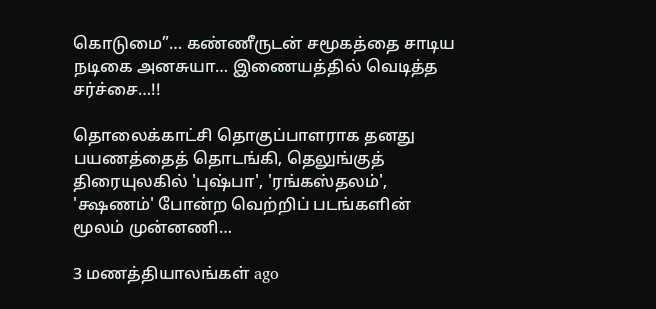கொடுமை”… கண்ணீருடன் சமூகத்தை சாடிய நடிகை அனசுயா… இணையத்தில் வெடித்த சர்ச்சை…!!

தொலைக்காட்சி தொகுப்பாளராக தனது பயணத்தைத் தொடங்கி, தெலுங்குத் திரையுலகில் 'புஷ்பா', 'ரங்கஸ்தலம்', 'க்ஷணம்' போன்ற வெற்றிப் படங்களின் மூலம் முன்னணி…

3 மணத்தியாலங்கள் ago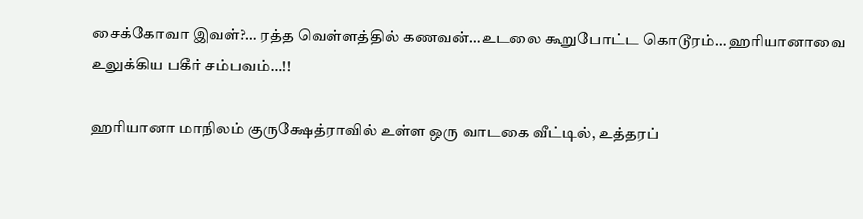சைக்கோவா இவள்?… ரத்த வெள்ளத்தில் கணவன்…உடலை கூறுபோட்ட கொடூரம்… ஹரியானாவை உலுக்கிய பகீர் சம்பவம்…!!

ஹரியானா மாநிலம் குருக்ஷேத்ராவில் உள்ள ஒரு வாடகை வீட்டில், உத்தரப்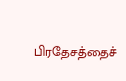பிரதேசத்தைச்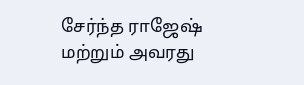சேர்ந்த ராஜேஷ் மற்றும் அவரது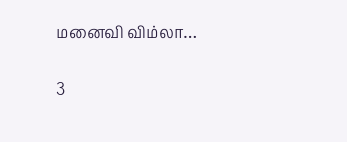மனைவி விம்லா…

3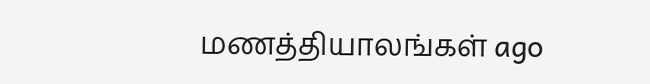மணத்தியாலங்கள் ago